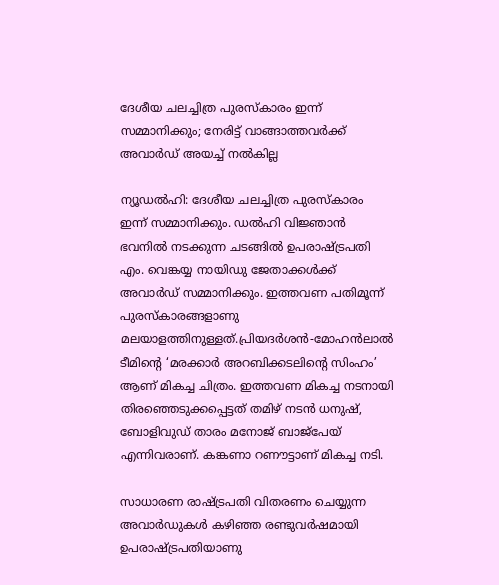ദേശീയ ചലച്ചിത്ര പുരസ്‌കാരം ഇന്ന് സമ്മാനിക്കും; നേരിട്ട് വാങ്ങാത്തവര്‍ക്ക് അവാര്‍ഡ് അയച്ച് നല്‍കില്ല

ന്യൂഡല്‍ഹി: ദേശീയ ചലച്ചിത്ര പുരസ്‌കാരം ഇന്ന് സമ്മാനിക്കും. ഡല്‍ഹി വിജ്ഞാന്‍ ഭവനില്‍ നടക്കുന്ന ചടങ്ങില്‍ ഉപരാഷ്ട്രപതി എം. വെങ്കയ്യ നായിഡു ജേതാക്കള്‍ക്ക് അവാര്‍ഡ് സമ്മാനിക്കും. ഇത്തവണ പതിമൂന്ന് പുരസ്‌കാരങ്ങളാണു മലയാളത്തിനുള്ളത്.പ്രിയദര്‍ശന്‍-മോഹന്‍ലാല്‍ ടീമിന്റെ ‘മരക്കാര്‍ അറബിക്കടലിന്റെ സിംഹം’ ആണ് മികച്ച ചിത്രം. ഇത്തവണ മികച്ച നടനായി തിരഞ്ഞെടുക്കപ്പെട്ടത് തമിഴ് നടന്‍ ധനുഷ്, ബോളിവുഡ് താരം മനോജ് ബാജ്പേയ് എന്നിവരാണ്. കങ്കണാ റണൗട്ടാണ് മികച്ച നടി.

സാധാരണ രാഷ്ട്രപതി വിതരണം ചെയ്യുന്ന അവാര്‍ഡുകള്‍ കഴിഞ്ഞ രണ്ടുവര്‍ഷമായി
ഉപരാഷ്ട്രപതിയാണു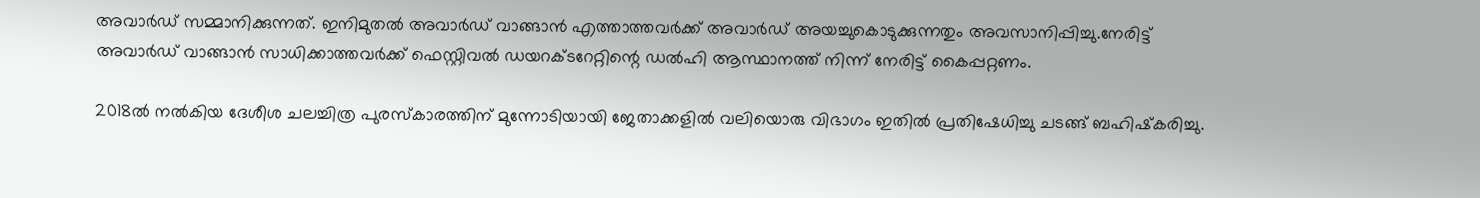അവാര്‍ഡ് സമ്മാനിക്കുന്നത്. ഇനിമുതല്‍ അവാര്‍ഡ് വാങ്ങാന്‍ എത്താത്തവര്‍ക്ക് അവാര്‍ഡ് അയച്ചുകൊടുക്കുന്നതും അവസാനിപ്പിച്ചു.നേരിട്ട് അവാര്‍ഡ് വാങ്ങാന്‍ സാധിക്കാത്തവര്‍ക്ക് ഫെസ്റ്റിവല്‍ ഡയറക്ടറേറ്റിന്റെ ഡല്‍ഹി ആസ്ഥാനത്ത് നിന്ന് നേരിട്ട് കൈപ്പറ്റണം.

2018ല്‍ നല്‍കിയ ദേശീശ ചലച്ചിത്ര പുരസ്‌കാരത്തിന് മുന്നോടിയായി ജേതാക്കളില്‍ വലിയൊരു വിഭാഗം ഇതില്‍ പ്രതിഷേധിച്ചു ചടങ്ങ് ബഹിഷ്‌കരിച്ചു.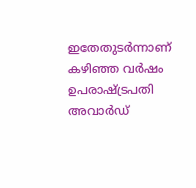ഇതേതുടര്‍ന്നാണ് കഴിഞ്ഞ വര്‍ഷം ഉപരാഷ്ട്രപതി അവാര്‍ഡ്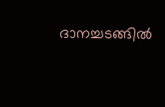ദാനച്ചടങ്ങില്‍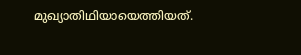മുഖ്യാതിഥിയായെത്തിയത്.